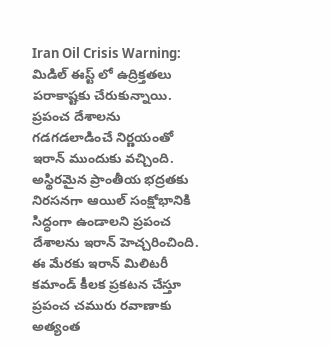Iran Oil Crisis Warning: మిడిల్ ఈస్ట్ లో ఉద్రిక్తతలు పరాకాష్టకు చేరుకున్నాయి. ప్రపంచ దేశాలను గడగడలాడించే నిర్ణయంతో ఇరాన్ ముందుకు వచ్చింది. అస్థిరమైన ప్రాంతీయ భద్రతకు నిరసనగా ఆయిల్ సంక్షోభానికి సిద్ధంగా ఉండాలని ప్రపంచ దేశాలను ఇరాన్ హెచ్చరించింది. ఈ మేరకు ఇరాన్ మిలిటరీ కమాండ్ కీలక ప్రకటన చేస్తూ ప్రపంచ చమురు రవాణాకు అత్యంత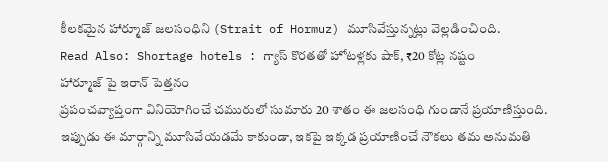కీలకమైన హార్మూజ్ జలసంధిని (Strait of Hormuz) మూసివేస్తున్నట్లు వెల్లడించింది.
Read Also: Shortage hotels : గ్యాస్ కొరతతో హోటళ్లకు షాక్, ₹20 కోట్ల నష్టం
హార్మూజ్ పై ఇరాన్ పెత్తనం
ప్రపంచవ్యాప్తంగా వినియోగించే చమురులో సుమారు 20 శాతం ఈ జలసంధి గుండానే ప్రయాణిస్తుంది. ఇప్పుడు ఈ మార్గాన్ని మూసివేయడమే కాకుండా, ఇకపై ఇక్కడ ప్రయాణించే నౌకలు తమ అనుమతి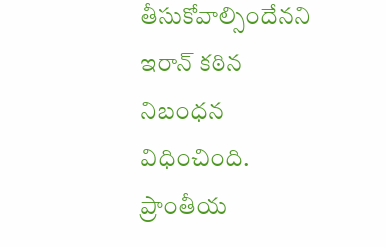తీసుకోవాల్సిందేనని ఇరాన్ కఠిన నిబంధన విధించింది. ప్రాంతీయ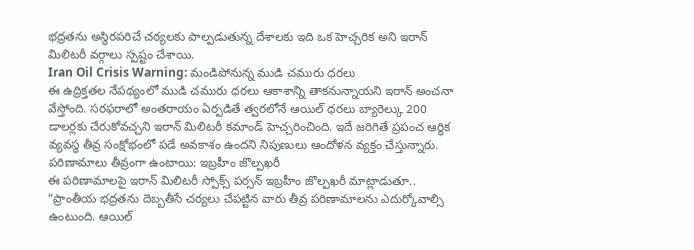భద్రతను అస్థిరపరిచే చర్యలకు పాల్పడుతున్న దేశాలకు ఇది ఒక హెచ్చరిక అని ఇరాన్ మిలిటరీ వర్గాలు స్పష్టం చేశాయి.
Iran Oil Crisis Warning: మండిపోనున్న ముడి చమురు ధరలు
ఈ ఉద్రిక్తతల నేపథ్యంలో ముడి చమురు ధరలు ఆకాశాన్ని తాకనున్నాయని ఇరాన్ అంచనా వేస్తోంది. సరఫరాలో అంతరాయం ఏర్పడితే త్వరలోనే ఆయిల్ ధరలు బ్యారెల్కు 200 డాలర్లకు చేరుకోవచ్చని ఇరాన్ మిలిటరీ కమాండ్ హెచ్చరించింది. ఇదే జరిగితే ప్రపంచ ఆర్థిక వ్యవస్థ తీవ్ర సంక్షోభంలో పడే అవకాశం ఉందని నిపుణులు ఆందోళన వ్యక్తం చేస్తున్నారు.
పరిణామాలు తీవ్రంగా ఉంటాయి: ఇబ్రహీం జొల్పఖరీ
ఈ పరిణామాలపై ఇరాన్ మిలిటరీ స్పోక్స్ పర్సన్ ఇబ్రహీం జొల్పఖరీ మాట్లాడుతూ.. “ప్రాంతీయ భద్రతను దెబ్బతీసే చర్యలు చేపట్టిన వారు తీవ్ర పరిణామాలను ఎదుర్కోవాల్సి ఉంటుంది. ఆయిల్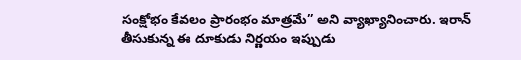సంక్షోభం కేవలం ప్రారంభం మాత్రమే” అని వ్యాఖ్యానించారు. ఇరాన్ తీసుకున్న ఈ దూకుడు నిర్ణయం ఇప్పుడు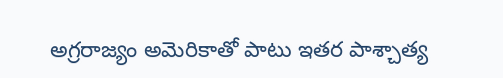అగ్రరాజ్యం అమెరికాతో పాటు ఇతర పాశ్చాత్య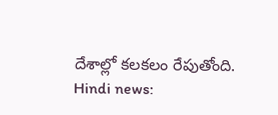దేశాల్లో కలకలం రేపుతోంది.
Hindi news: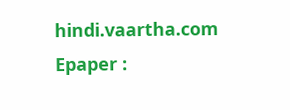hindi.vaartha.com
Epaper :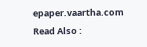epaper.vaartha.com
Read Also :